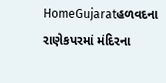HomeGujaratહળવદના રાણેકપરમાં મંદિરના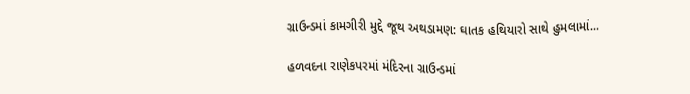ગ્રાઉન્ડમાં કામગીરી મુદ્દે જૂથ અથડામણ: ઘાતક હથિયારો સાથે હુમલામાં...

હળવદના રાણેકપરમાં મંદિરના ગ્રાઉન્ડમાં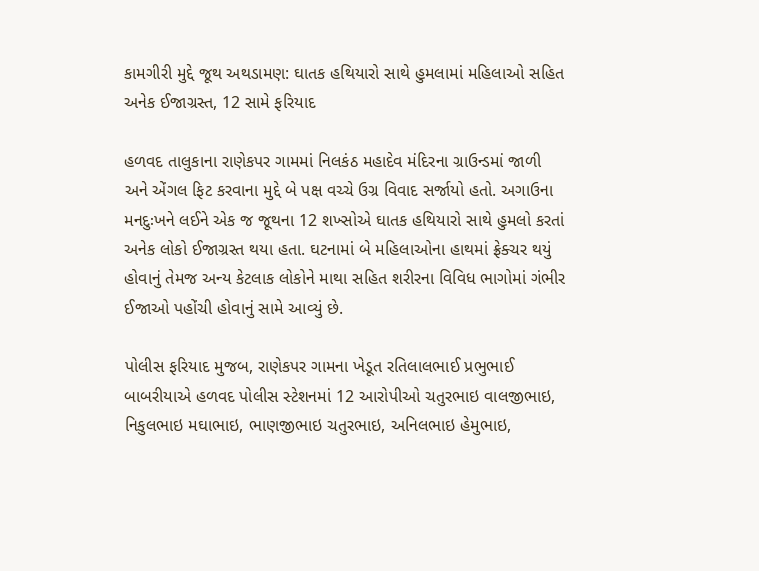કામગીરી મુદ્દે જૂથ અથડામણ: ઘાતક હથિયારો સાથે હુમલામાં મહિલાઓ સહિત અનેક ઈજાગ્રસ્ત, 12 સામે ફરિયાદ

હળવદ તાલુકાના રાણેકપર ગામમાં નિલકંઠ મહાદેવ મંદિરના ગ્રાઉન્ડમાં જાળી અને એંગલ ફિટ કરવાના મુદ્દે બે પક્ષ વચ્ચે ઉગ્ર વિવાદ સર્જાયો હતો. અગાઉના મનદુઃખને લઈને એક જ જૂથના 12 શખ્સોએ ઘાતક હથિયારો સાથે હુમલો કરતાં અનેક લોકો ઈજાગ્રસ્ત થયા હતા. ઘટનામાં બે મહિલાઓના હાથમાં ફ્રેક્ચર થયું હોવાનું તેમજ અન્ય કેટલાક લોકોને માથા સહિત શરીરના વિવિધ ભાગોમાં ગંભીર ઈજાઓ પહોંચી હોવાનું સામે આવ્યું છે.

પોલીસ ફરિયાદ મુજબ, રાણેકપર ગામના ખેડૂત રતિલાલભાઈ પ્રભુભાઈ બાબરીયાએ હળવદ પોલીસ સ્ટેશનમાં 12 આરોપીઓ ચતુરભાઇ વાલજીભાઇ, નિકુલભાઇ મઘાભાઇ, ભાણજીભાઇ ચતુરભાઇ, અનિલભાઇ હેમુભાઇ,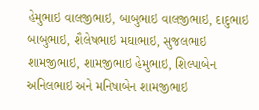હેમુભાઇ વાલજીભાઇ, બાબુભાઇ વાલજીભાઇ, દાદુભાઇ બાબુભાઇ, શૈલેષભાઇ મઘાભાઇ, સુજલભાઇ શામજીભાઇ, શામજીભાઇ હેમુભાઇ, શિલ્પાબેન અનિલભાઇ અને મનિષાબેન શામજીભાઇ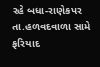રહે બધા-રાણેકપર તા.હળવદવાળા સામે ફરિયાદ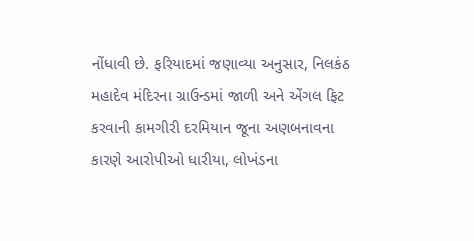નોંધાવી છે. ફરિયાદમાં જણાવ્યા અનુસાર, નિલકંઠ મહાદેવ મંદિરના ગ્રાઉન્ડમાં જાળી અને એંગલ ફિટ કરવાની કામગીરી દરમિયાન જૂના અણબનાવના કારણે આરોપીઓ ધારીયા, લોખંડના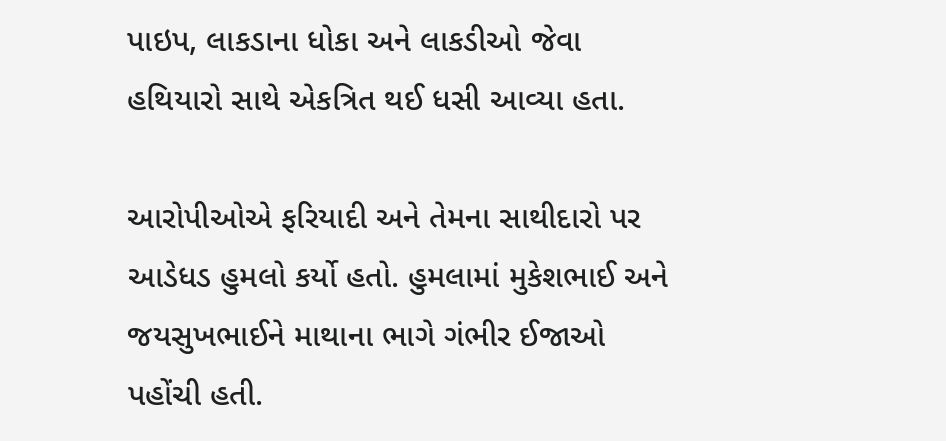પાઇપ, લાકડાના ધોકા અને લાકડીઓ જેવા હથિયારો સાથે એકત્રિત થઈ ધસી આવ્યા હતા.

આરોપીઓએ ફરિયાદી અને તેમના સાથીદારો પર આડેધડ હુમલો કર્યો હતો. હુમલામાં મુકેશભાઈ અને જયસુખભાઈને માથાના ભાગે ગંભીર ઈજાઓ પહોંચી હતી.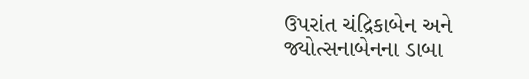ઉપરાંત ચંદ્રિકાબેન અને જ્યોત્સનાબેનના ડાબા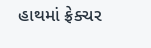હાથમાં ફ્રેક્ચર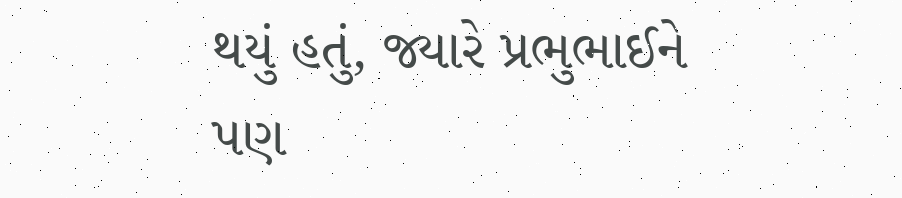થયું હતું, જ્યારે પ્રભુભાઈને પણ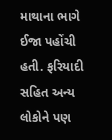માથાના ભાગે ઈજા પહોંચી હતી. ફરિયાદી સહિત અન્ય લોકોને પણ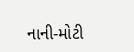નાની-મોટી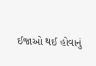ઈજાઓ થઈ હોવાનું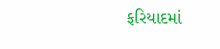ફરિયાદમાં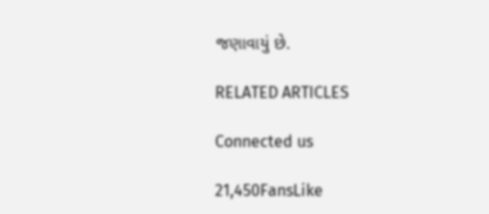જણાવાયું છે.

RELATED ARTICLES

Connected us

21,450FansLike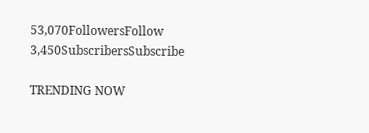53,070FollowersFollow
3,450SubscribersSubscribe

TRENDING NOW